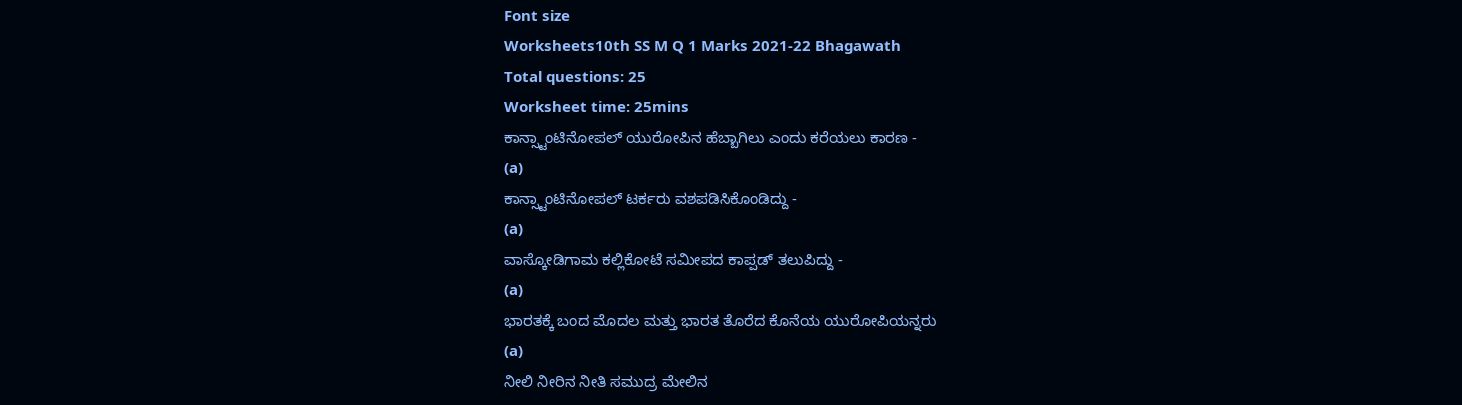Font size
Worksheets10th SS M Q 1 Marks 2021-22 Bhagawath
Total questions: 25
Worksheet time: 25mins
ಕಾನ್ಸ್ಟಾಂಟಿನೋಪಲ್ ಯುರೋಪಿನ ಹೆಬ್ಬಾಗಿಲು ಎಂದು ಕರೆಯಲು ಕಾರಣ -
(a)
ಕಾನ್ಸ್ಟಾಂಟಿನೋಪಲ್ ಟರ್ಕರು ವಶಪಡಿಸಿಕೊಂಡಿದ್ದು -
(a)
ವಾಸ್ಕೋಡಿಗಾಮ ಕಲ್ಲಿಕೋಟೆ ಸಮೀಪದ ಕಾಪ್ಪಡ್ ತಲುಪಿದ್ದು -
(a)
ಭಾರತಕ್ಕೆ ಬಂದ ಮೊದಲ ಮತ್ತು ಭಾರತ ತೊರೆದ ಕೊನೆಯ ಯುರೋಪಿಯನ್ನರು
(a)
ನೀಲಿ ನೀರಿನ ನೀತಿ ಸಮುದ್ರ ಮೇಲಿನ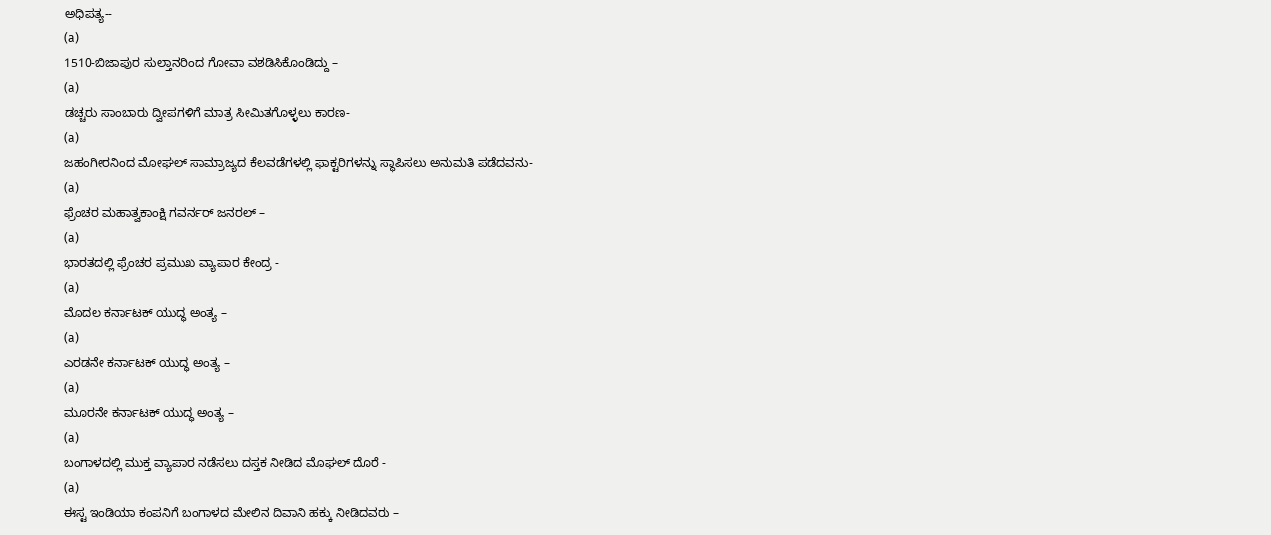ಅಧಿಪತ್ಯ--
(a)
1510-ಬಿಜಾಪುರ ಸುಲ್ತಾನರಿಂದ ಗೋವಾ ವಶಡಿಸಿಕೊಂಡಿದ್ದು –
(a)
ಡಚ್ಚರು ಸಾಂಬಾರು ದ್ವೀಪಗಳಿಗೆ ಮಾತ್ರ ಸೀಮಿತಗೊಳ್ಳಲು ಕಾರಣ-
(a)
ಜಹಂಗೀರನಿಂದ ಮೋಘಲ್ ಸಾಮ್ರಾಜ್ಯದ ಕೆಲವಡೆಗಳಲ್ಲಿ ಫಾಕ್ಟರಿಗಳನ್ನು ಸ್ಥಾಪಿಸಲು ಅನುಮತಿ ಪಡೆದವನು-
(a)
ಫ್ರೆಂಚರ ಮಹಾತ್ವಕಾಂಕ್ಷಿ ಗವರ್ನರ್ ಜನರಲ್ –
(a)
ಭಾರತದಲ್ಲಿ ಫ್ರೆಂಚರ ಪ್ರಮುಖ ವ್ಯಾಪಾರ ಕೇಂದ್ರ -
(a)
ಮೊದಲ ಕರ್ನಾಟಕ್ ಯುದ್ಧ ಅಂತ್ಯ –
(a)
ಎರಡನೇ ಕರ್ನಾಟಕ್ ಯುದ್ಧ ಅಂತ್ಯ –
(a)
ಮೂರನೇ ಕರ್ನಾಟಕ್ ಯುದ್ಧ ಅಂತ್ಯ –
(a)
ಬಂಗಾಳದಲ್ಲಿ ಮುಕ್ತ ವ್ಯಾಪಾರ ನಡೆಸಲು ದಸ್ತಕ ನೀಡಿದ ಮೊಘಲ್ ದೊರೆ -
(a)
ಈಸ್ಟ ಇಂಡಿಯಾ ಕಂಪನಿಗೆ ಬಂಗಾಳದ ಮೇಲಿನ ದಿವಾನಿ ಹಕ್ಕು ನೀಡಿದವರು –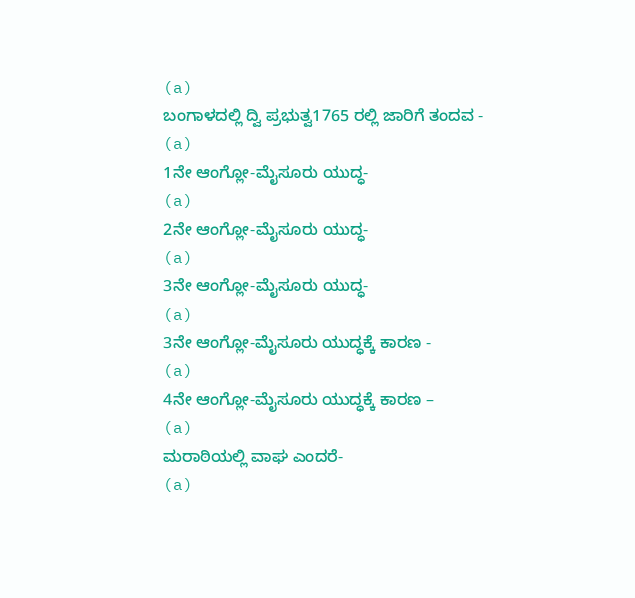(a)
ಬಂಗಾಳದಲ್ಲಿ ದ್ವಿ ಪ್ರಭುತ್ವ1765 ರಲ್ಲಿ ಜಾರಿಗೆ ತಂದವ -
(a)
1ನೇ ಆಂಗ್ಲೋ-ಮೈಸೂರು ಯುದ್ಧ-
(a)
2ನೇ ಆಂಗ್ಲೋ-ಮೈಸೂರು ಯುದ್ಧ-
(a)
3ನೇ ಆಂಗ್ಲೋ-ಮೈಸೂರು ಯುದ್ಧ-
(a)
3ನೇ ಆಂಗ್ಲೋ-ಮೈಸೂರು ಯುದ್ಧಕ್ಕೆ ಕಾರಣ -
(a)
4ನೇ ಆಂಗ್ಲೋ-ಮೈಸೂರು ಯುದ್ಧಕ್ಕೆ ಕಾರಣ –
(a)
ಮರಾಠಿಯಲ್ಲಿ ವಾಘ ಎಂದರೆ-
(a)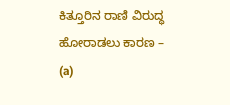ಕಿತ್ತೂರಿನ ರಾಣಿ ವಿರುದ್ಧ ಹೋರಾಡಲು ಕಾರಣ –
(a)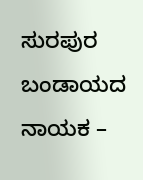ಸುರಪುರ ಬಂಡಾಯದ ನಾಯಕ –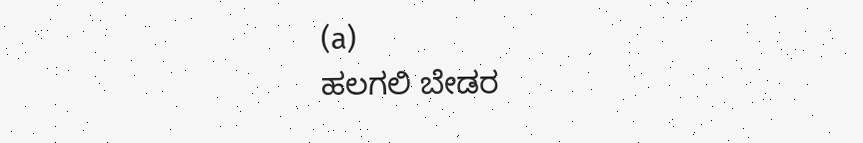(a)
ಹಲಗಲಿ ಬೇಡರ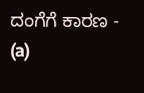ದಂಗೆಗೆ ಕಾರಣ -
(a)